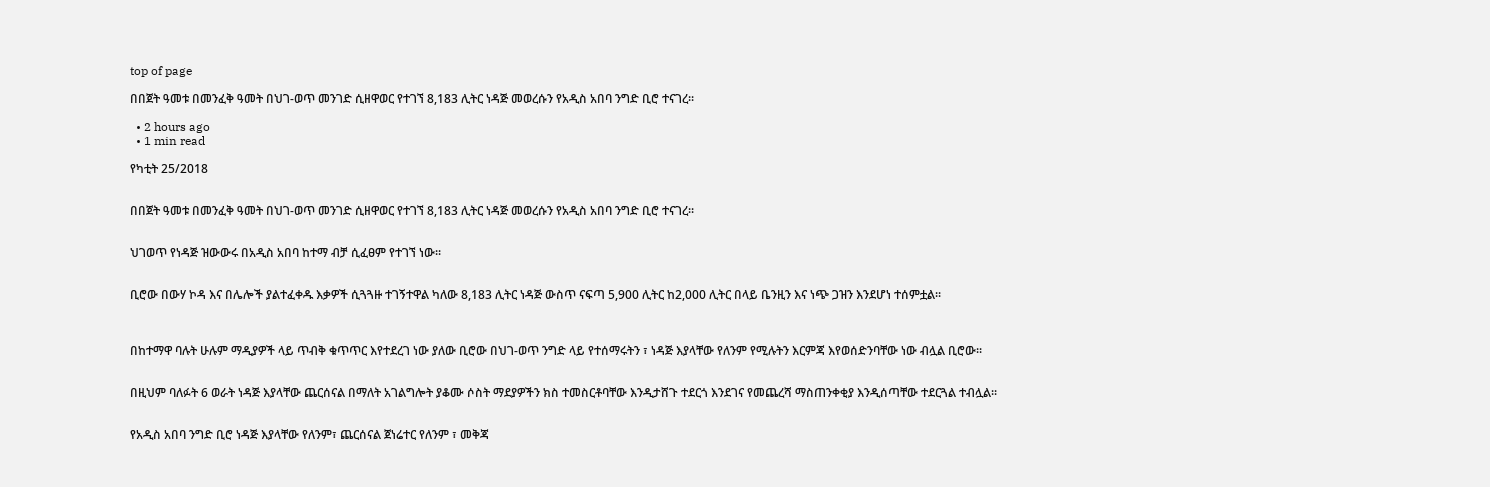top of page

በበጀት ዓመቱ በመንፈቅ ዓመት በህገ-ወጥ መንገድ ሲዘዋወር የተገኘ 8,183 ሊትር ነዳጅ መወረሱን የአዲስ አበባ ንግድ ቢሮ ተናገረ፡፡

  • 2 hours ago
  • 1 min read

የካቲት 25/2018


በበጀት ዓመቱ በመንፈቅ ዓመት በህገ-ወጥ መንገድ ሲዘዋወር የተገኘ 8,183 ሊትር ነዳጅ መወረሱን የአዲስ አበባ ንግድ ቢሮ ተናገረ፡፡


ህገወጥ የነዳጅ ዝውውሩ በአዲስ አበባ ከተማ ብቻ ሲፈፀም የተገኘ ነው፡፡


ቢሮው በውሃ ኮዳ እና በሌሎች ያልተፈቀዱ እቃዎች ሲጓጓዙ ተገኝተዋል ካለው 8,183 ሊትር ነዳጅ ውስጥ ናፍጣ 5,900 ሊትር ከ2,000 ሊትር በላይ ቤንዚን እና ነጭ ጋዝን እንደሆነ ተሰምቷል፡፡



በከተማዋ ባሉት ሁሉም ማዲያዎች ላይ ጥብቅ ቁጥጥር እየተደረገ ነው ያለው ቢሮው በህገ-ወጥ ንግድ ላይ የተሰማሩትን ፣ ነዳጅ እያላቸው የለንም የሚሉትን እርምጃ እየወሰድንባቸው ነው ብሏል ቢሮው፡፡


በዚህም ባለፉት 6 ወራት ነዳጅ እያላቸው ጨርሰናል በማለት አገልግሎት ያቆሙ ሶስት ማደያዎችን ክስ ተመስርቶባቸው እንዲታሸጉ ተደርጎ እንደገና የመጨረሻ ማስጠንቀቂያ እንዲሰጣቸው ተደርጓል ተብሏል፡፡


የአዲስ አበባ ንግድ ቢሮ ነዳጅ እያላቸው የለንም፣ ጨርሰናል ጀነሬተር የለንም ፣ መቅጃ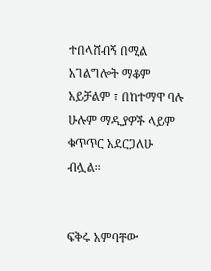ተበላሸብኝ በሚል አገልግሎት ማቆም አይቻልም ፣ በከተማዋ ባሉ ሁሉም ማዲያዎች ላይም ቁጥጥር አደርጋለሁ ብሏል፡፡


ፍቅሩ አምባቸው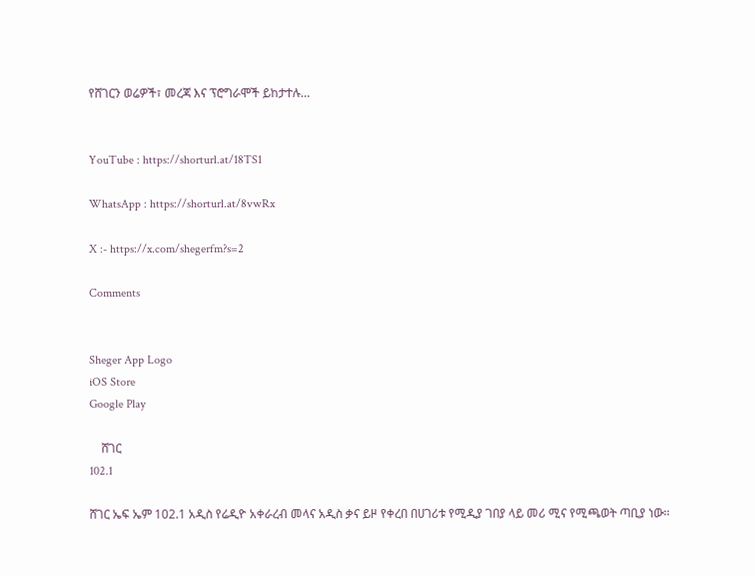የሸገርን ወሬዎች፣ መረጃ እና ፕሮግራሞች ይከታተሉ…


YouTube : https://shorturl.at/18TS1

WhatsApp : https://shorturl.at/8vwRx

X :- https://x.com/shegerfm?s=2

Comments


Sheger App Logo
iOS Store
Google Play

    ሸገር
102.1

ሸገር ኤፍ ኤም 102.1 አዲስ የሬዲዮ አቀራረብ መላና አዲስ ቃና ይዞ የቀረበ በሀገሪቱ የሚዲያ ገበያ ላይ መሪ ሚና የሚጫወት ጣቢያ ነው፡፡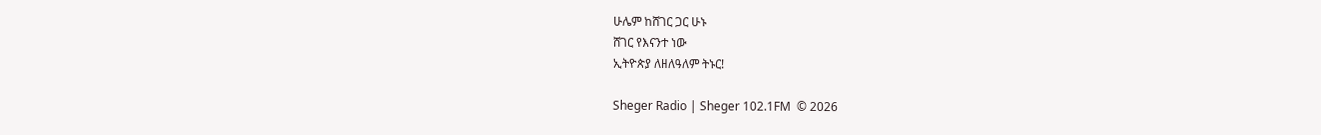ሁሌም ከሸገር ጋር ሁኑ
ሸገር የእናንተ ነው
ኢትዮጵያ ለዘለዓለም ትኑር!

Sheger Radio | Sheger 102.1FM  © 2026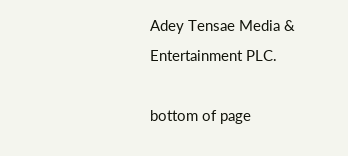Adey Tensae Media & Entertainment PLC.

bottom of page